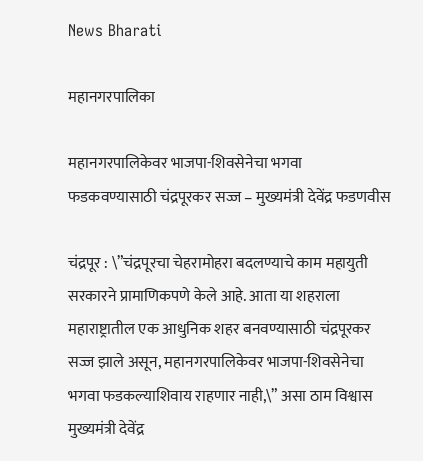News Bharati

महानगरपालिका

महानगरपालिकेवर भाजपा-शिवसेनेचा भगवा फडकवण्यासाठी चंद्रपूरकर सज्ज – मुख्यमंत्री देवेंद्र फडणवीस

चंद्रपूर : \”चंद्रपूरचा चेहरामोहरा बदलण्याचे काम महायुती सरकारने प्रामाणिकपणे केले आहे. आता या शहराला महाराष्ट्रातील एक आधुनिक शहर बनवण्यासाठी चंद्रपूरकर सज्ज झाले असून, महानगरपालिकेवर भाजपा-शिवसेनेचा भगवा फडकल्याशिवाय राहणार नाही,\” असा ठाम विश्वास मुख्यमंत्री देवेंद्र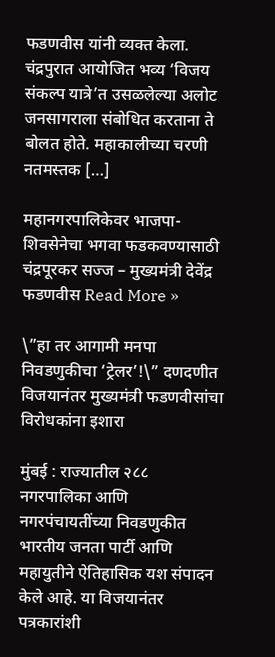फडणवीस यांनी व्यक्त केला. चंद्रपुरात आयोजित भव्य ‘विजय संकल्प यात्रे’त उसळलेल्या अलोट जनसागराला संबोधित करताना ते बोलत होते. महाकालीच्या चरणी नतमस्तक […]

महानगरपालिकेवर भाजपा-शिवसेनेचा भगवा फडकवण्यासाठी चंद्रपूरकर सज्ज – मुख्यमंत्री देवेंद्र फडणवीस Read More »

\”हा तर आगामी मनपा निवडणुकीचा ‘ट्रेलर’!\” दणदणीत विजयानंतर मुख्यमंत्री फडणवीसांचा विरोधकांना इशारा

मुंबई : राज्यातील २८८ नगरपालिका आणि नगरपंचायतींच्या निवडणुकीत भारतीय जनता पार्टी आणि महायुतीने ऐतिहासिक यश संपादन केले आहे. या विजयानंतर पत्रकारांशी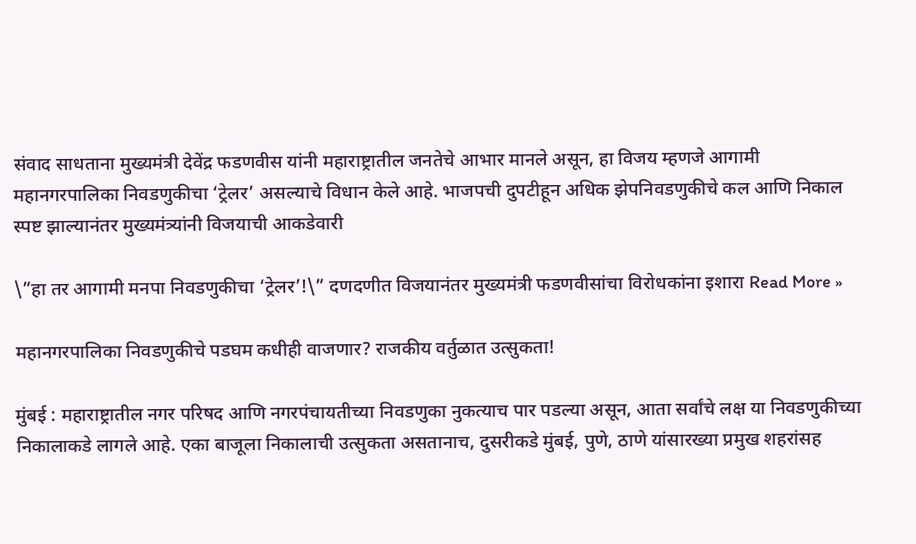संवाद साधताना मुख्यमंत्री देवेंद्र फडणवीस यांनी महाराष्ट्रातील जनतेचे आभार मानले असून, हा विजय म्हणजे आगामी महानगरपालिका निवडणुकीचा ‘ट्रेलर’ असल्याचे विधान केले आहे. भाजपची दुपटीहून अधिक झेपनिवडणुकीचे कल आणि निकाल स्पष्ट झाल्यानंतर मुख्यमंत्र्यांनी विजयाची आकडेवारी

\”हा तर आगामी मनपा निवडणुकीचा ‘ट्रेलर’!\” दणदणीत विजयानंतर मुख्यमंत्री फडणवीसांचा विरोधकांना इशारा Read More »

महानगरपालिका निवडणुकीचे पडघम कधीही वाजणार? राजकीय वर्तुळात उत्सुकता!

मुंबई : महाराष्ट्रातील नगर परिषद आणि नगरपंचायतीच्या निवडणुका नुकत्याच पार पडल्या असून, आता सर्वांचे लक्ष या निवडणुकीच्या निकालाकडे लागले आहे. एका बाजूला निकालाची उत्सुकता असतानाच, दुसरीकडे मुंबई, पुणे, ठाणे यांसारख्या प्रमुख शहरांसह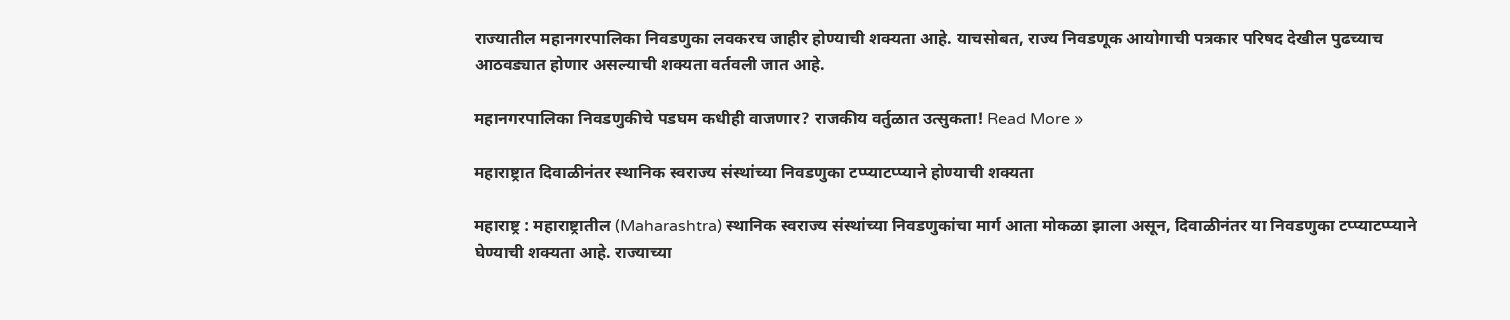राज्यातील महानगरपालिका निवडणुका लवकरच जाहीर होण्याची शक्यता आहे. याचसोबत, राज्य निवडणूक आयोगाची पत्रकार परिषद देखील पुढच्याच आठवड्यात होणार असल्याची शक्यता वर्तवली जात आहे.

महानगरपालिका निवडणुकीचे पडघम कधीही वाजणार? राजकीय वर्तुळात उत्सुकता! Read More »

महाराष्ट्रात दिवाळीनंतर स्थानिक स्वराज्य संस्थांच्या निवडणुका टप्प्याटप्प्याने होण्याची शक्यता

महाराष्ट्र : महाराष्ट्रातील (Maharashtra) स्थानिक स्वराज्य संस्थांच्या निवडणुकांचा मार्ग आता मोकळा झाला असून, दिवाळीनंतर या निवडणुका टप्प्याटप्प्याने घेण्याची शक्यता आहे. राज्याच्या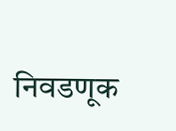निवडणूक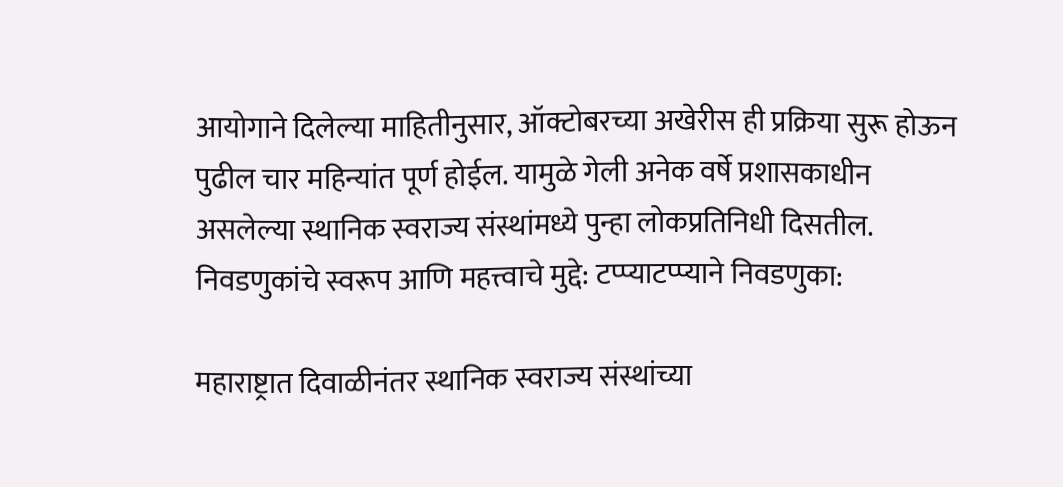आयोगाने दिलेल्या माहितीनुसार, ऑक्टोबरच्या अखेरीस ही प्रक्रिया सुरू होऊन पुढील चार महिन्यांत पूर्ण होईल. यामुळे गेली अनेक वर्षे प्रशासकाधीन असलेल्या स्थानिक स्वराज्य संस्थांमध्ये पुन्हा लोकप्रतिनिधी दिसतील. निवडणुकांचे स्वरूप आणि महत्त्वाचे मुद्दे: टप्प्याटप्प्याने निवडणुका:

महाराष्ट्रात दिवाळीनंतर स्थानिक स्वराज्य संस्थांच्या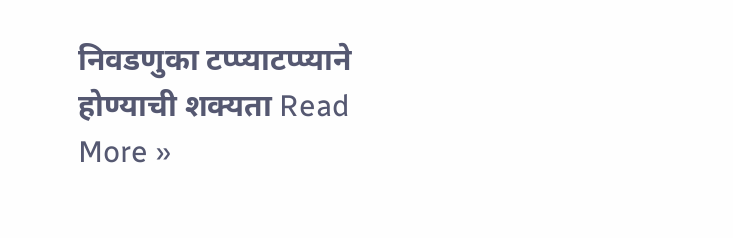निवडणुका टप्प्याटप्प्याने होण्याची शक्यता Read More »